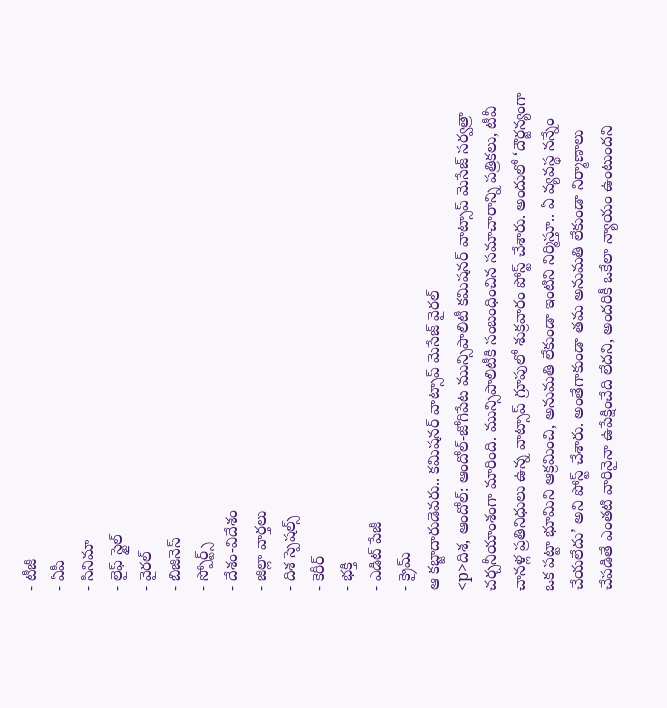- టీజీ
- ఏపీ
- సినిమా
- లైఫ్ స్టైల్
- వైరల్
- బిజినెస్
- స్పోర్ట్స్
- దేశం-విదేశం
- జిల్లా వార్తలు
- దిశ స్పెషల్స్
- కెరీర్
- భక్తి
- ఎడిట్ పేజీ
- క్రైమ్
ఆ కబ్జాదారుడెవరు.. కమిషనర్ వాట్సాప్ మెసేజ్ వైరల్
<p>దిశ, ఆందోల్: ఆందోల్-జోగిపేట మున్సిపాలిటీ కమిషనర్ వాట్సాప్ మెసేజ్ సర్వత్రా చర్చనీయాంశంగా మారింది. మున్సిపాలిటీకి సంబంధించిన సమాచారాన్ని పత్రికలు, టీవీ చానళ్ల ప్రతినిధులు ఉన్న వాట్సాప్ గ్రూపులో శుక్రవారం పోస్ట్ చేశారు. అందులో ‘దౌర్జన్యంగా ఒక పట్టా భూమిని ఆక్రమించి, అనుమతి లేకుండా ఇంటిని నిర్మిస్తూ.. ఏ వ్యవస్థ నన్నేం చేయలేదు’ అని పోస్ట్ చేశారు. అంతేగాకుండా తమ అనుమతి లేకుండా నిర్మాణాలు చేపడితే ఎంతటి వారినైనా ఉపేక్షించేది లేదని, అందరికీ ఒకేలా న్యాయం ఉంటుందని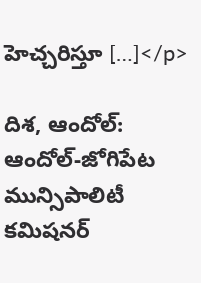హెచ్చరిస్తూ […]</p>

దిశ, ఆందోల్: ఆందోల్-జోగిపేట మున్సిపాలిటీ కమిషనర్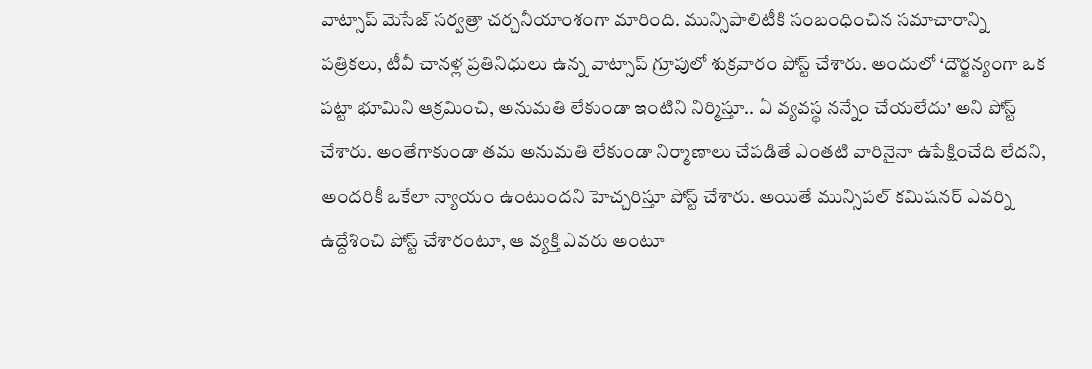వాట్సాప్ మెసేజ్ సర్వత్రా చర్చనీయాంశంగా మారింది. మున్సిపాలిటీకి సంబంధించిన సమాచారాన్ని పత్రికలు, టీవీ చానళ్ల ప్రతినిధులు ఉన్న వాట్సాప్ గ్రూపులో శుక్రవారం పోస్ట్ చేశారు. అందులో ‘దౌర్జన్యంగా ఒక పట్టా భూమిని ఆక్రమించి, అనుమతి లేకుండా ఇంటిని నిర్మిస్తూ.. ఏ వ్యవస్థ నన్నేం చేయలేదు’ అని పోస్ట్ చేశారు. అంతేగాకుండా తమ అనుమతి లేకుండా నిర్మాణాలు చేపడితే ఎంతటి వారినైనా ఉపేక్షించేది లేదని, అందరికీ ఒకేలా న్యాయం ఉంటుందని హెచ్చరిస్తూ పోస్ట్ చేశారు. అయితే మున్సిపల్ కమిషనర్ ఎవర్ని ఉద్దేశించి పోస్ట్ చేశారంటూ, ఆ వ్యక్తి ఎవరు అంటూ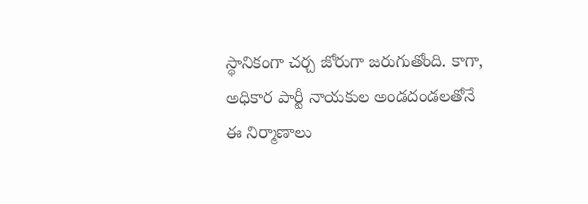స్థానికంగా చర్చ జోరుగా జరుగుతోంది. కాగా, అధికార పార్టీ నాయకుల అండదండలతోనే ఈ నిర్మాణాలు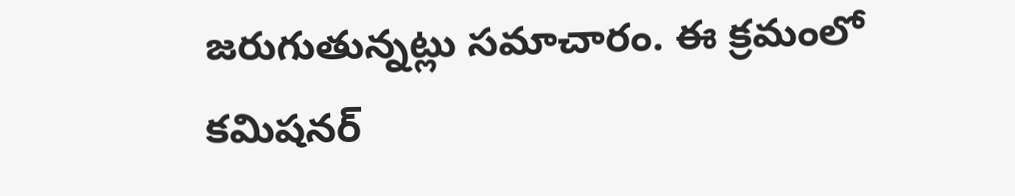జరుగుతున్నట్లు సమాచారం. ఈ క్రమంలో కమిషనర్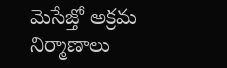మెసేజ్తో అక్రమ నిర్మాణాలు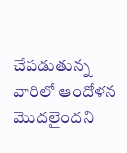చేపడుతున్న వారిలో ఆందోళన మొదలైందని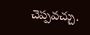చెప్పవచ్చు.